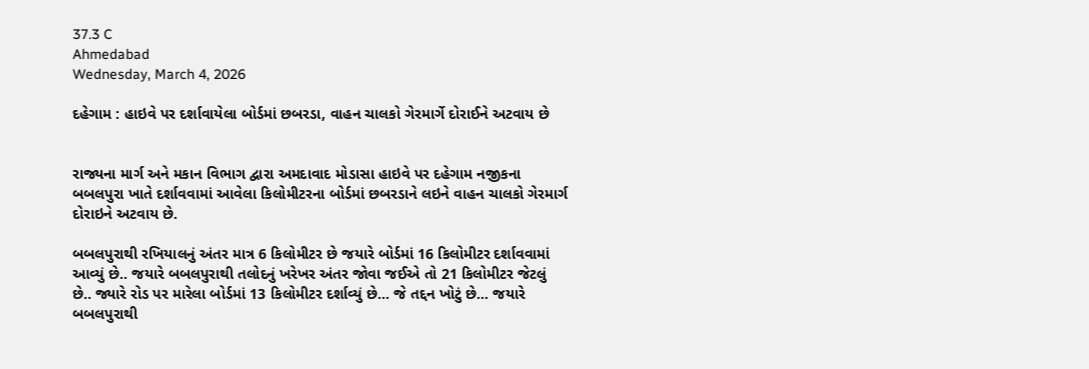37.3 C
Ahmedabad
Wednesday, March 4, 2026

દહેગામ : હાઇવે પર દર્શાવાયેલા બોર્ડમાં છબરડા, વાહન ચાલકો ગેરમાર્ગે દોરાઈને અટવાય છે


રાજ્યના માર્ગ અને મકાન વિભાગ દ્વારા અમદાવાદ મોડાસા હાઇવે પર દહેગામ નજીકના બબલપુરા ખાતે દર્શાવવામાં આવેલા કિલોમીટરના બોર્ડમાં છબરડાને લઇને વાહન ચાલકો ગેરમાર્ગ દોરાઇને અટવાય છે.

બબલપુરાથી રખિયાલનું અંતર માત્ર 6 કિલોમીટર છે જયારે બોર્ડમાં 16 કિલોમીટર દર્શાવવામાં આવ્યું છે.. જયારે બબલપુરાથી તલોદનું ખરેખર અંતર જોવા જઈએ તો 21 કિલોમીટર જેટલું છે.. જ્યારે રોડ પર મારેલા બોર્ડમાં 13 કિલોમીટર દર્શાવ્યું છે… જે તદ્દન ખોટું છે… જયારે બબલપુરાથી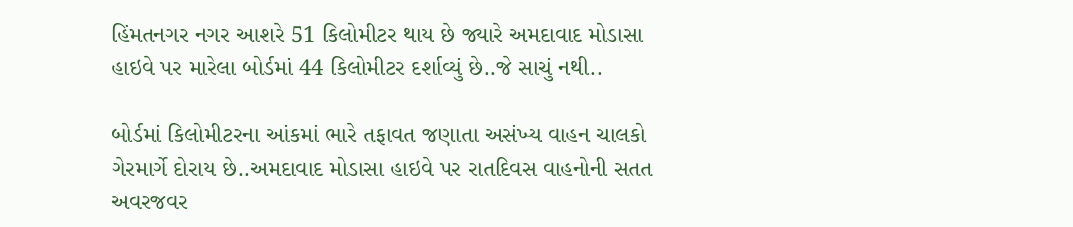હિંમતનગર નગર આશરે 51 કિલોમીટર થાય છે જ્યારે અમદાવાદ મોડાસા હાઇવે પર મારેલા બોર્ડમાં 44 કિલોમીટર દર્શાવ્યું છે..જે સાચું નથી..

બોર્ડમાં કિલોમીટરના આંકમાં ભારે તફાવત જણાતા અસંખ્ય વાહન ચાલકો ગેરમાર્ગે દોરાય છે..અમદાવાદ મોડાસા હાઇવે પર રાતદિવસ વાહનોની સતત અવરજવર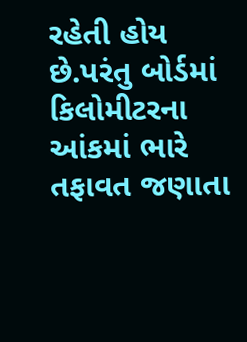રહેતી હોય છે.પરંતુ બોર્ડમાં કિલોમીટરના આંકમાં ભારે તફાવત જણાતા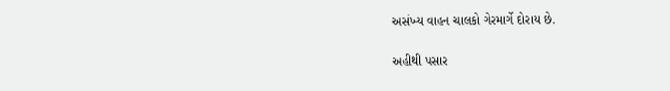અસંખ્ય વાહન ચાલકો ગેરમાર્ગે દોરાય છે.

અહીથી પસાર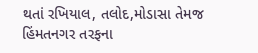થતાં રખિયાલ, તલોદ,મોડાસા તેમજ હિંમતનગર તરફના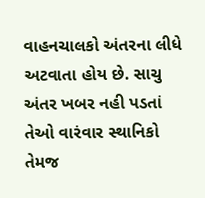વાહનચાલકો અંતરના લીધે અટવાતા હોય છે. સાચુ અંતર ખબર નહી પડતાં તેઓ વારંવાર સ્થાનિકો તેમજ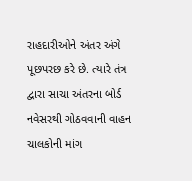રાહદારીઓને અંતર અંગે પૂછપરછ કરે છે. ત્યારે તંત્ર દ્વારા સાચા અંતરના બોર્ડ નવેસરથી ગોઠવવાની વાહન ચાલકોની માંગ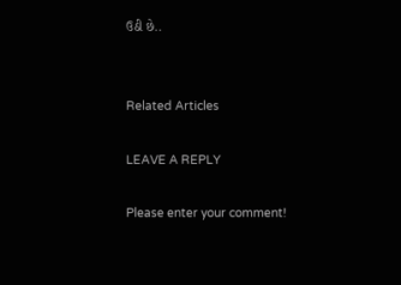ઉઠી છે..


Related Articles

LEAVE A REPLY

Please enter your comment!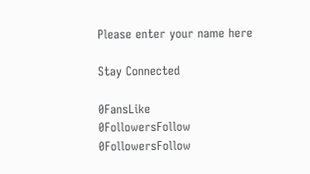Please enter your name here

Stay Connected

0FansLike
0FollowersFollow
0FollowersFollow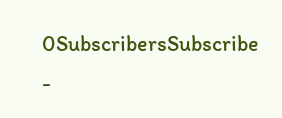0SubscribersSubscribe
-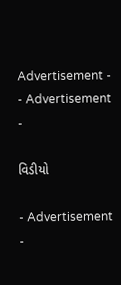Advertisement -
- Advertisement -

વિડીયો

- Advertisement -